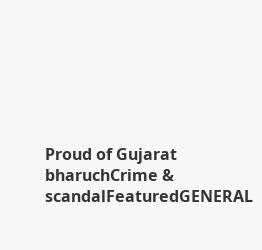Proud of Gujarat
bharuchCrime & scandalFeaturedGENERAL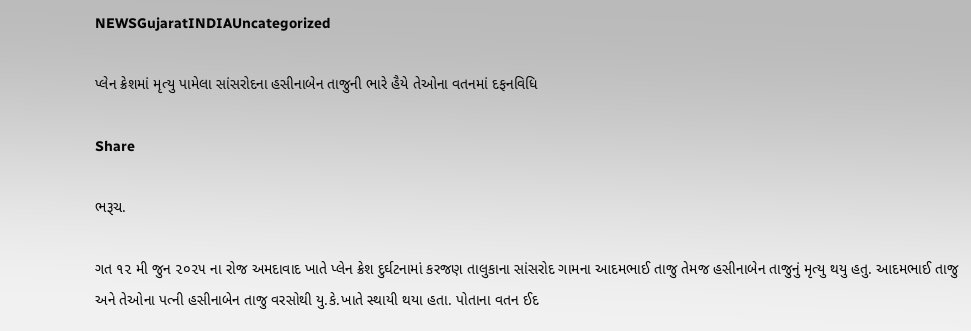NEWSGujaratINDIAUncategorized

પ્લેન ક્રેશમાં મૃત્યુ પામેલા સાંસરોદના હસીનાબેન તાજુની ભારે હૈયે તેઓના વતનમાં દફનવિધિ

Share

ભરૂચ.

ગત ૧૨ મી જુન ૨૦૨૫ ના રોજ અમદાવાદ ખાતે પ્લેન ક્રેશ દુર્ઘટનામાં કરજણ તાલુકાના સાંસરોદ ગામના આદમભાઈ તાજુ તેમજ હસીનાબેન તાજુનું મૃત્યુ થયુ હતુ. આદમભાઈ તાજુ અને તેઓના પત્ની હસીનાબેન તાજુ વરસોથી યુ.કે.ખાતે સ્થાયી થયા હતા. પોતાના વતન ઈદ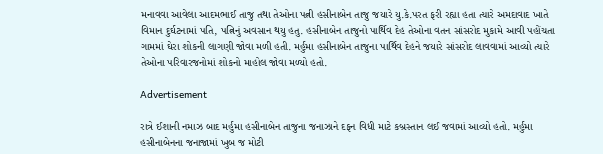મનાવવા આવેલા આદમભાઈ તાજુ તથા તેઓના પત્ની હસીનાબેન તાજુ જયારે યુ.કે.પરત ફરી રહ્યા હતા ત્યારે અમદાવાદ ખાતે વિમાન દુર્ઘટનામાં પતિ, પત્નિનું અવસાન થયુ હતુ. હસીનાબેન તાજુનો પાર્થિવ દેહ તેઓના વતન સાંસરોદ મુકામે આવી પહોંચતા ગામમાં ઘેરા શોકની લાગણી જોવા મળી હતી. મર્હુમા હસીનાબેન તાજુના પાર્થિવ દેહને જયારે સાંસરોદ લાવવામાં આવ્યો ત્યારે તેઓના પરિવારજનોમાં શોકનો માહોલ જોવા મળ્યો હતો.

Advertisement

રાત્રે ઈશાની નમાઝ બાદ મર્હુમા હસીનાબેન તાજુના જનાઝાને દફન વિધી માટે કબ્રસ્તાન લઈ જવામાં આવ્યો હતો. મર્હુમા હસીનાબેનના જનાજામાં ખુબ જ મોટી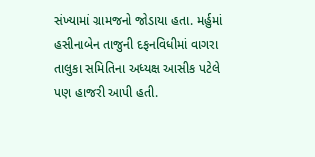સંખ્યામાં ગ્રામજનો જોડાયા હતા. મર્હુમાં હસીનાબેન તાજુની દફનવિધીમાં વાગરા તાલુકા સમિતિના અધ્યક્ષ આસીક પટેલે પણ હાજરી આપી હતી.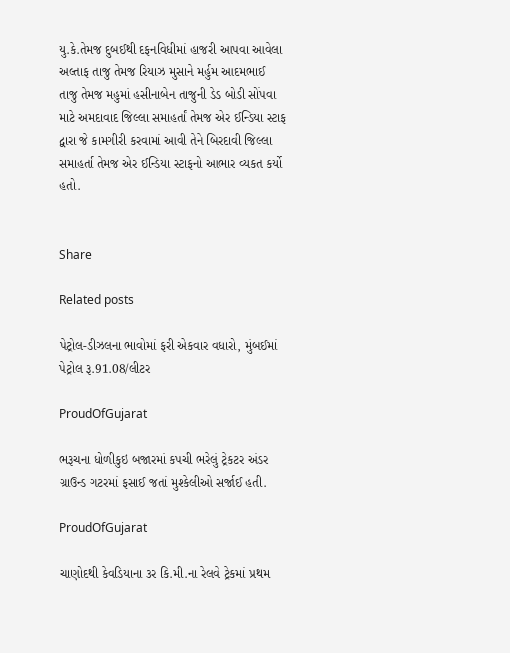યુ.કે.તેમજ દુબઈથી દફનવિધીમાં હાજરી આપવા આવેલા અલ્તાફ તાજુ તેમજ રિયાઝ મુસાને મર્હુમ આદમભાઈ તાજુ તેમજ મહુમાં હસીનાબેન તાજુની ડેડ બોડી સોંપવા માટે અમદાવાદ જિલ્લા સમાહર્તાં તેમજ એર ઈન્ડિયા સ્ટાફ દ્વારા જે કામગીરી કરવામાં આવી તેને બિરદાવી જિલ્લા સમાહર્તા તેમજ એર ઈન્ડિયા સ્ટાફનો આભાર વ્યકત કર્યો હતો.


Share

Related posts

પેટ્રોલ-ડીઝલના ભાવોમાં ફરી એકવાર વધારો, મુંબઈમાં પેટ્રોલ રૂ.91.08/લીટર

ProudOfGujarat

ભરૂચના ધોળીકુઇ બજારમાં કપચી ભરેલું ટ્રેકટર અંડર ગ્રાઉન્ડ ગટરમાં ફસાઈ જતાં મુશ્કેલીઓ સર્જાઈ હતી.

ProudOfGujarat

ચાણોદથી કેવડિયાના ૩ર કિ.મી.ના રેલવે ટ્રેકમાં પ્રથમ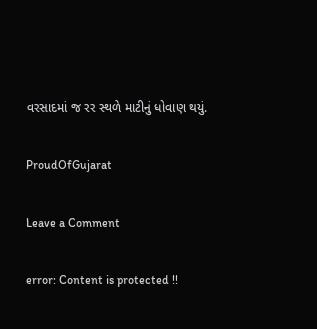વરસાદમાં જ રર સ્થળે માટીનું ધોવાણ થયું.

ProudOfGujarat

Leave a Comment

error: Content is protected !!